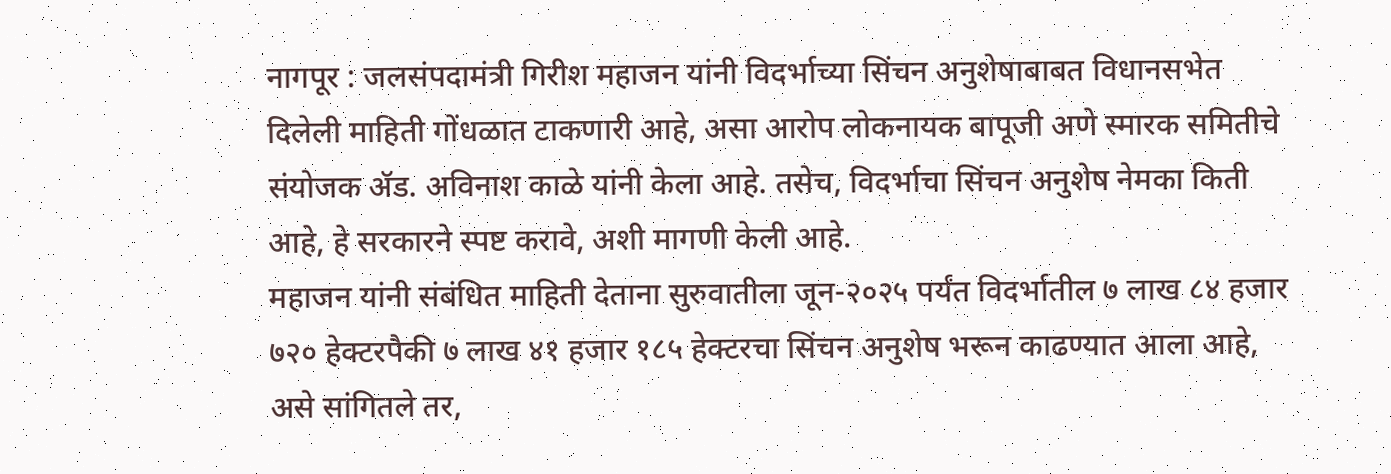नागपूर : जलसंपदामंत्री गिरीश महाजन यांनी विदर्भाच्या सिंचन अनुशेषाबाबत विधानसभेत दिलेली माहिती गोंधळात टाकणारी आहे, असा आरोप लोकनायक बापूजी अणे स्मारक समितीचे संयोजक ॲड. अविनाश काळे यांनी केला आहे. तसेच, विदर्भाचा सिंचन अनुशेष नेमका किती आहे, हे सरकारने स्पष्ट करावे, अशी मागणी केली आहे.
महाजन यांनी संबंधित माहिती देताना सुरुवातीला जून-२०२५ पर्यंत विदर्भातील ७ लाख ८४ हजार ७२० हेक्टरपैकी ७ लाख ४१ हजार १८५ हेक्टरचा सिंचन अनुशेष भरून काढण्यात आला आहे, असे सांगितले तर,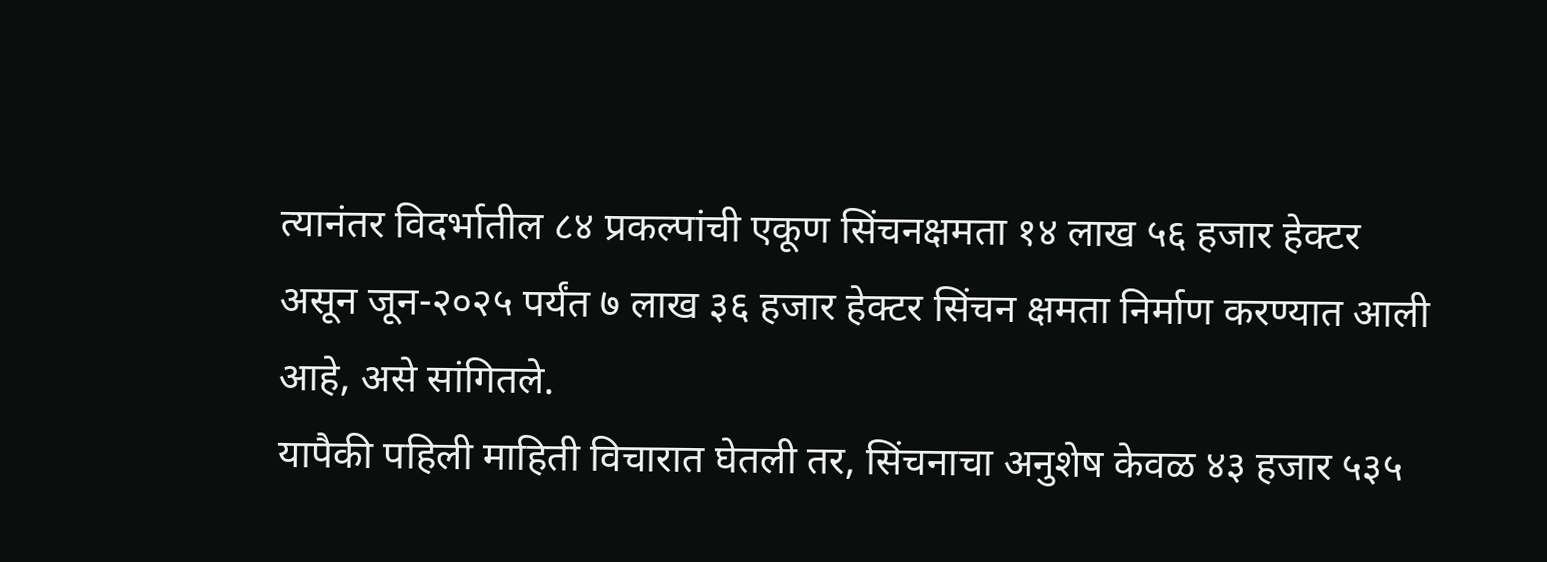त्यानंतर विदर्भातील ८४ प्रकल्पांची एकूण सिंचनक्षमता १४ लाख ५६ हजार हेक्टर असून जून-२०२५ पर्यंत ७ लाख ३६ हजार हेक्टर सिंचन क्षमता निर्माण करण्यात आली आहे, असे सांगितले.
यापैकी पहिली माहिती विचारात घेतली तर, सिंचनाचा अनुशेष केवळ ४३ हजार ५३५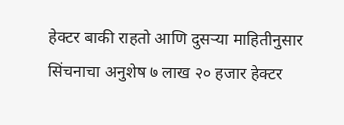हेक्टर बाकी राहतो आणि दुसऱ्या माहितीनुसार सिंचनाचा अनुशेष ७ लाख २० हजार हेक्टर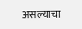असल्याचा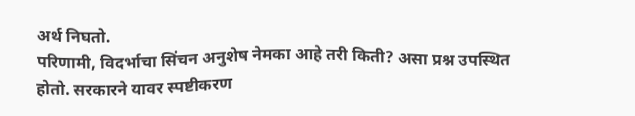अर्थ निघतो.
परिणामी, विदर्भाचा सिंचन अनुशेष नेमका आहे तरी किती? असा प्रश्न उपस्थित होतो. सरकारने यावर स्पष्टीकरण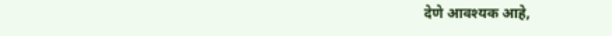देणे आवश्यक आहे,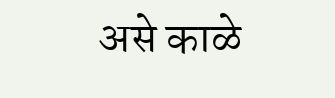असे काळे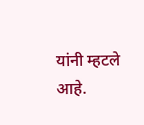यांनी म्हटले आहे.